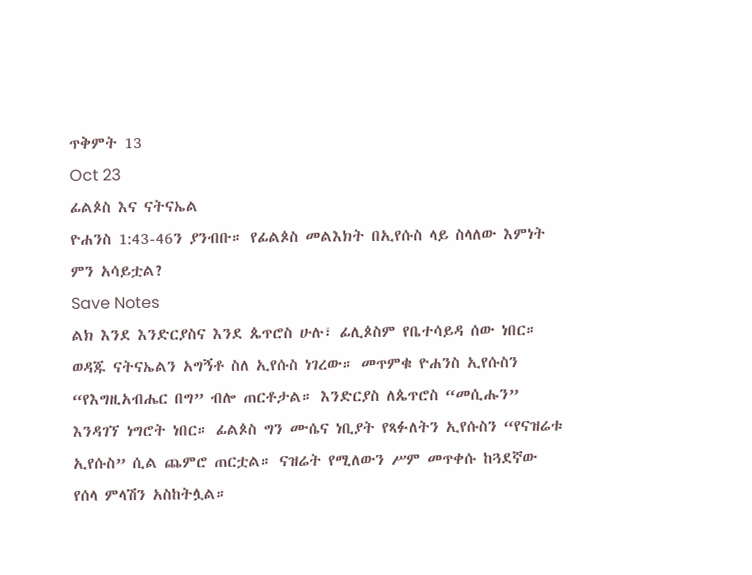ጥቅምት 13
Oct 23
ፊልጶስ እና ናትናኤል
ዮሐንስ 1:43-46ን ያንብቡ። የፊልጶስ መልእክት በኢየሱስ ላይ ስላለው እምነት ምን አሳይቷል?
Save Notes
ልክ እንደ እንድርያስና እንደ ጴጥሮስ ሁሉ፣ ፊሊጶስም የቤተሳይዳ ሰው ነበር። ወዳጁ ናትናኤልን አግኝቶ ስለ ኢየሱስ ነገረው። መጥምቁ ዮሐንስ ኢየሱስን “የእግዚአብሔር በግ” ብሎ ጠርቶታል። እንድርያስ ለጴጥሮስ “መሲሑን” እንዳገኘ ነግሮት ነበር። ፊልጶስ ግን ሙሴና ነቢያት የጻፉለትን ኢየሱስን “የናዝሬቱ ኢየሱስ” ሲል ጨምሮ ጠርቷል። ናዝሬት የሚለውን ሥም መጥቀሱ ከጓደኛው የሰላ ምላሽን አስከትሏል።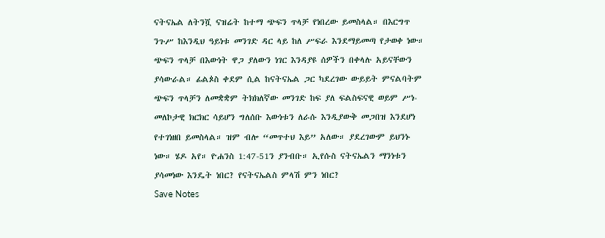ናትናኤል ለትንሿ ናዝሬት ከተማ ጭፍን ጥላቻ የነበረው ይመስላል። በእርግጥ ንጉሥ ከእንዲህ ዓይነቱ መንገድ ዳር ላይ ከለ ሥፍራ እንደማይመጣ የታወቀ ነው። ጭፍን ጥላቻ በእውነት ዋጋ ያለውን ነገር እንዳያዩ ሰዎችን በቀላሉ አይናቸውን ያሳውራል። ፊልጶስ ቀደም ሲል ከናትናኤል ጋር ካደረገው ውይይት ምናልባትም ጭፍን ጥላቻን ለመቋቋም ትክክለኛው መንገድ ከፍ ያለ ፍልስፍናዊ ወይም ሥነ-መለኮታዊ ክርክር ሳይሆን ግለሰቡ እውነቱን ለራሱ እንዲያውቅ መጋበዝ እንደሆነ የተገነዘበ ይመስላል። ዝም ብሎ “መጥተህ እይ” አለው። ያደረገውም ይህንኑ ነው። ሄዶ አየ። ዮሐንስ 1:47-51ን ያንብቡ። ኢየሱስ ናትናኤልን ማንነቱን ያሳመነው እንዴት ነበር? የናትናኤልስ ምላሽ ምን ነበር?
Save Notes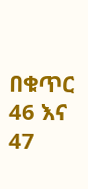በቁጥር 46 እና 47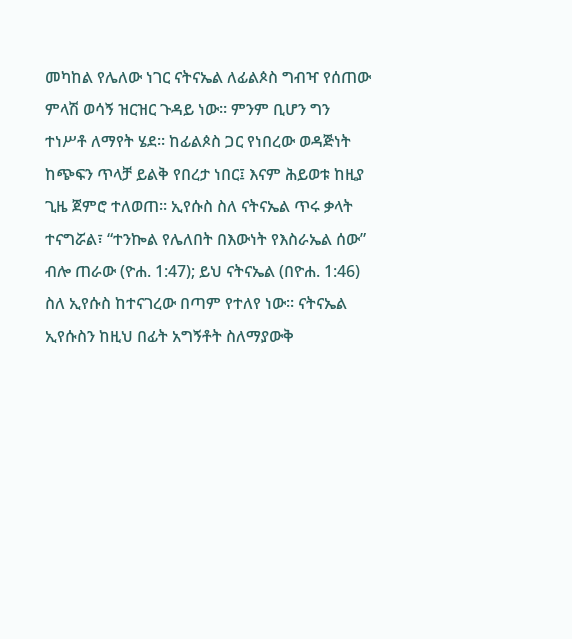መካከል የሌለው ነገር ናትናኤል ለፊልጶስ ግብዣ የሰጠው ምላሽ ወሳኝ ዝርዝር ጉዳይ ነው። ምንም ቢሆን ግን ተነሥቶ ለማየት ሄደ። ከፊልጶስ ጋር የነበረው ወዳጅነት ከጭፍን ጥላቻ ይልቅ የበረታ ነበር፤ እናም ሕይወቱ ከዚያ ጊዜ ጀምሮ ተለወጠ። ኢየሱስ ስለ ናትናኤል ጥሩ ቃላት ተናግሯል፣ “ተንኰል የሌለበት በእውነት የእስራኤል ሰው” ብሎ ጠራው (ዮሐ. 1:47); ይህ ናትናኤል (በዮሐ. 1:46) ስለ ኢየሱስ ከተናገረው በጣም የተለየ ነው። ናትናኤል ኢየሱስን ከዚህ በፊት አግኝቶት ስለማያውቅ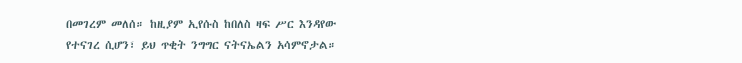በመገረም መለሰ። ከዚያም ኢየሱስ ከበለስ ዛፍ ሥር እንዳየው የተናገረ ሲሆን፣ ይህ ጥቂት ንግግር ናትናኤልን አሳምኖታል።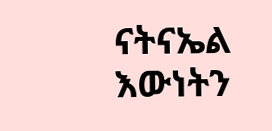ናትናኤል እውነትን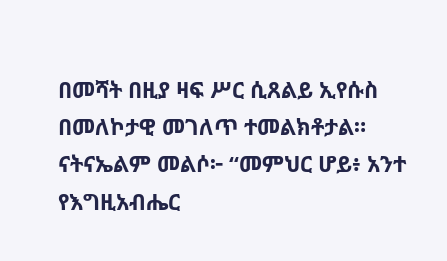በመሻት በዚያ ዛፍ ሥር ሲጸልይ ኢየሱስ በመለኮታዊ መገለጥ ተመልክቶታል። ናትናኤልም መልሶ፦ “መምህር ሆይ፥ አንተ የእግዚአብሔር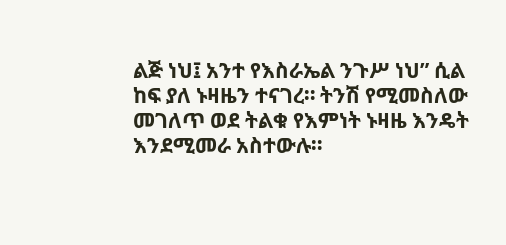ልጅ ነህ፤ አንተ የእስራኤል ንጉሥ ነህ” ሲል ከፍ ያለ ኑዛዜን ተናገረ። ትንሽ የሚመስለው መገለጥ ወደ ትልቁ የእምነት ኑዛዜ እንዴት እንደሚመራ አስተውሉ።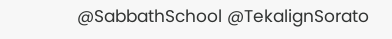@SabbathSchool @TekalignSorato